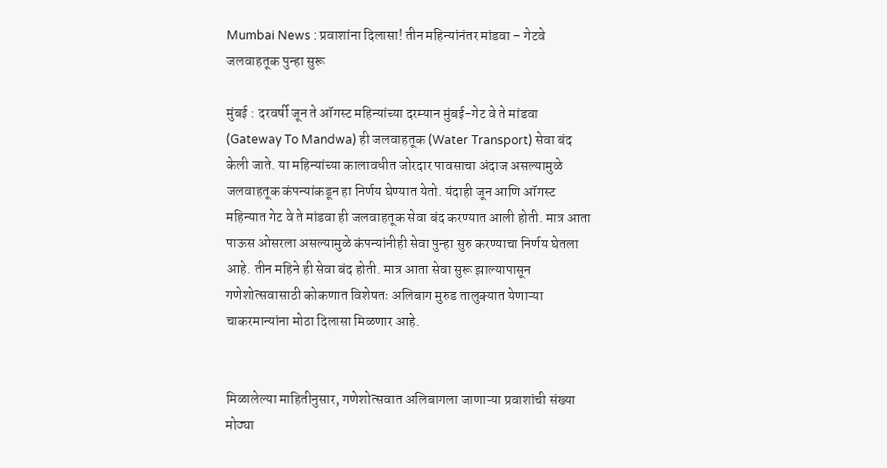Mumbai News : प्रवाशांना दिलासा! तीन महिन्यांनंतर मांडवा – गेटवे जलवाहतूक पुन्हा सुरू

मुंबई : दरवर्षी जून ते ऑगस्ट महिन्यांच्या दरम्यान मुंबई-गेट वे ते मांडवा (Gateway To Mandwa) ही जलवाहतूक (Water Transport) सेवा बंद केली जाते. या महिन्यांच्या कालावधीत जोरदार पावसाचा अंदाज असल्यामुळे जलवाहतूक कंपन्यांकडून हा निर्णय घेण्यात येतो. यंदाही जून आणि ऑगस्ट महिन्यात गेट वे ते मांडवा ही जलवाहतूक सेवा बंद करण्यात आली होती. मात्र आता पाऊस ओसरला असल्यामुळे कंपन्यांनीही सेवा पुन्हा सुरु करण्याचा निर्णय घेतला आहे. तीन महिने ही सेवा बंद होती. मात्र आता सेवा सुरू झाल्यापासून गणेशोत्सवासाठी कोकणात विशेषतः अलिबाग मुरुड तालुक्यात येणाऱ्या चाकरमान्यांना मोठा दिलासा मिळणार आहे.


मिळालेल्या माहितीनुसार, गणेशोत्सवात अलिबागला जाणाऱ्या प्रवाशांची संख्या मोठ्या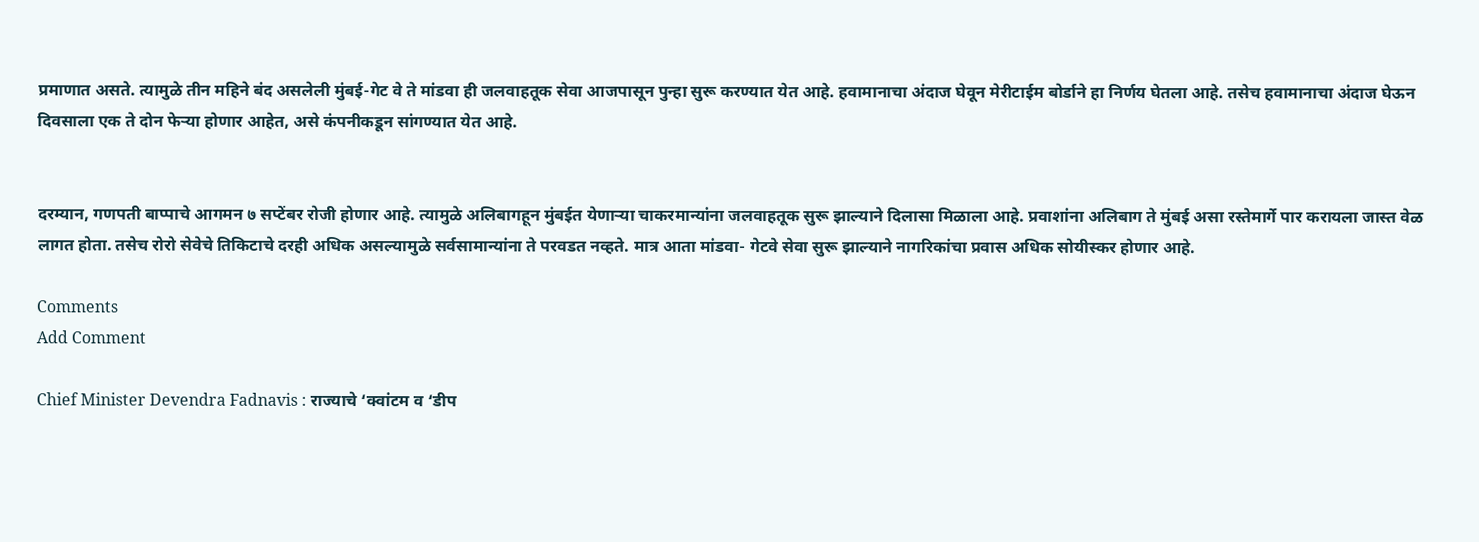प्रमाणात असते. त्यामुळे तीन महिने बंद असलेली मुंबई-गेट वे ते मांडवा ही जलवाहतूक सेवा आजपासून पुन्हा सुरू करण्यात येत आहे. हवामानाचा अंदाज घेवून मेरीटाईम बोर्डाने हा निर्णय घेतला आहे. तसेच हवामानाचा अंदाज घेऊन दिवसाला एक ते दोन फेऱ्या होणार आहेत, असे कंपनीकडून सांगण्यात येत आहे.


दरम्यान, गणपती बाप्पाचे आगमन ७ सप्टेंबर रोजी होणार आहे. त्यामुळे अलिबागहून मुंबईत येणाऱ्या चाकरमान्यांना जलवाहतूक सुरू झाल्याने दिलासा मिळाला आहे. प्रवाशांना अलिबाग ते मुंबई असा रस्तेमार्गे पार करायला जास्त वेळ लागत होता. तसेच रोरो सेवेचे तिकिटाचे दरही अधिक असल्यामुळे सर्वसामान्यांना ते परवडत नव्हते. मात्र आता मांडवा- गेटवे सेवा सुरू झाल्याने नागरिकांचा प्रवास अधिक सोयीस्कर होणार आहे.

Comments
Add Comment

Chief Minister Devendra Fadnavis : राज्याचे ‘क्वांटम व ‘डीप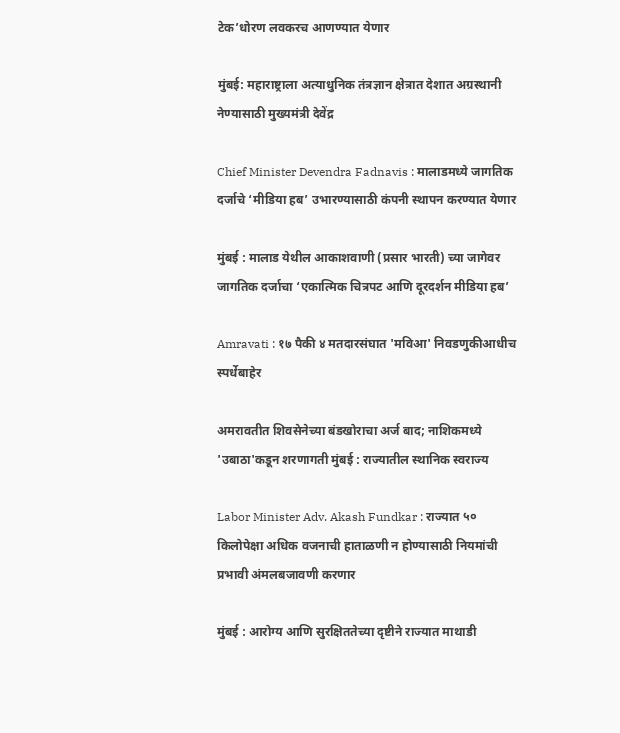टेक’धोरण लवकरच आणण्यात येणार

मुंबई: महाराष्ट्राला अत्याधुनिक तंत्रज्ञान क्षेत्रात देशात अग्रस्थानी नेण्यासाठी मुख्यमंत्री देवेंद्र

Chief Minister Devendra Fadnavis : मालाडमध्ये जागतिक दर्जाचे ‘मीडिया हब’ उभारण्यासाठी कंपनी स्थापन करण्यात येणार

मुंबई : मालाड येथील आकाशवाणी (प्रसार भारती) च्या जागेवर जागतिक दर्जाचा ‘एकात्मिक चित्रपट आणि दूरदर्शन मीडिया हब’

Amravati : १७ पैकी ४ मतदारसंघात 'मविआ' निवडणुकीआधीच स्पर्धेबाहेर

अमरावतीत शिवसेनेच्या बंडखोराचा अर्ज बाद; नाशिकमध्ये 'उबाठा'कडून शरणागती मुंबई : राज्यातील स्थानिक स्वराज्य

Labor Minister Adv. Akash Fundkar : राज्यात ५० किलोपेक्षा अधिक वजनाची हाताळणी न होण्यासाठी नियमांची प्रभावी अंमलबजावणी करणार

मुंबई : आरोग्य आणि सुरक्षिततेच्या दृष्टीने राज्यात माथाडी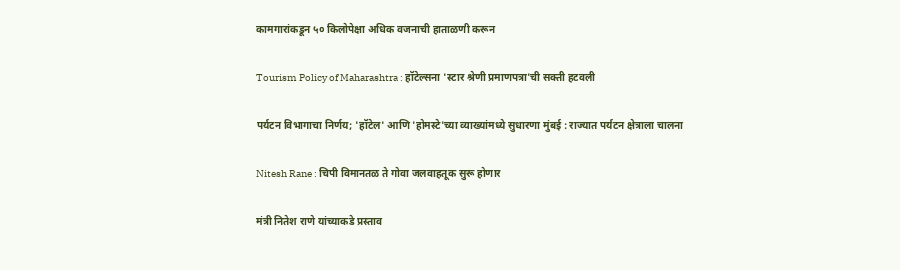कामगारांकडून ५० किलोपेक्षा अधिक वजनाची हाताळणी करून

Tourism Policy of Maharashtra : हॉटेल्सना 'स्टार श्रेणी प्रमाणपत्रा'ची सक्ती हटवली

पर्यटन विभागाचा निर्णय; 'हॉटेल' आणि 'होमस्टे'च्या व्याख्यांमध्ये सुधारणा मुंबई : राज्यात पर्यटन क्षेत्राला चालना

Nitesh Rane : चिपी विमानतळ ते गोवा जलवाहतूक सुरू होणार

मंत्री नितेश राणे यांच्याकडे प्रस्ताव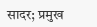सादर; प्रमुख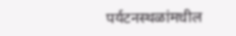पर्यटनस्थळांमधील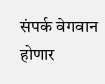संपर्क वेगवान होणार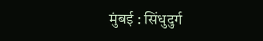मुंबई : सिंधुदुर्ग